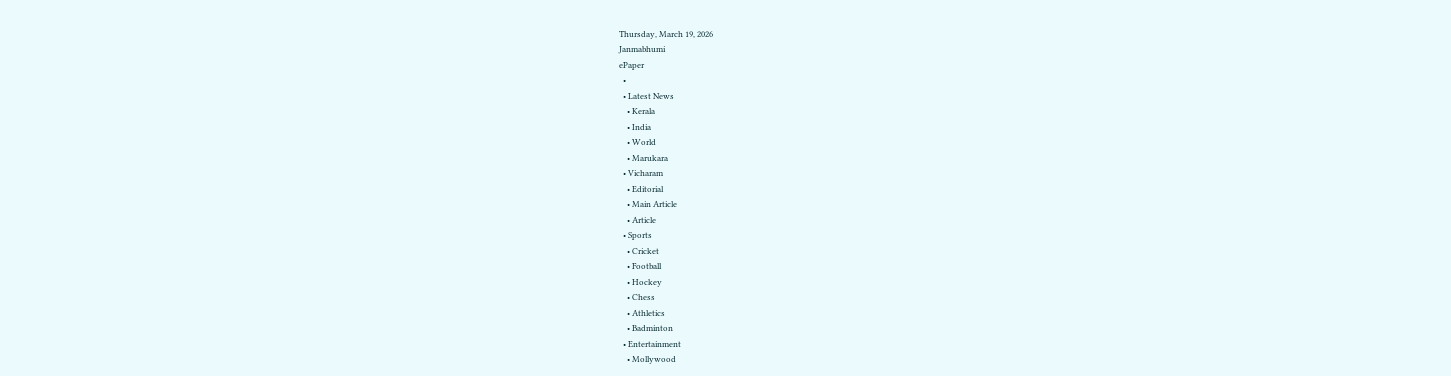Thursday, March 19, 2026
Janmabhumi
ePaper
  •
  • Latest News
    • Kerala
    • India
    • World
    • Marukara
  • Vicharam
    • Editorial
    • Main Article
    • Article
  • Sports
    • Cricket
    • Football
    • Hockey
    • Chess
    • Athletics
    • Badminton
  • Entertainment
    • Mollywood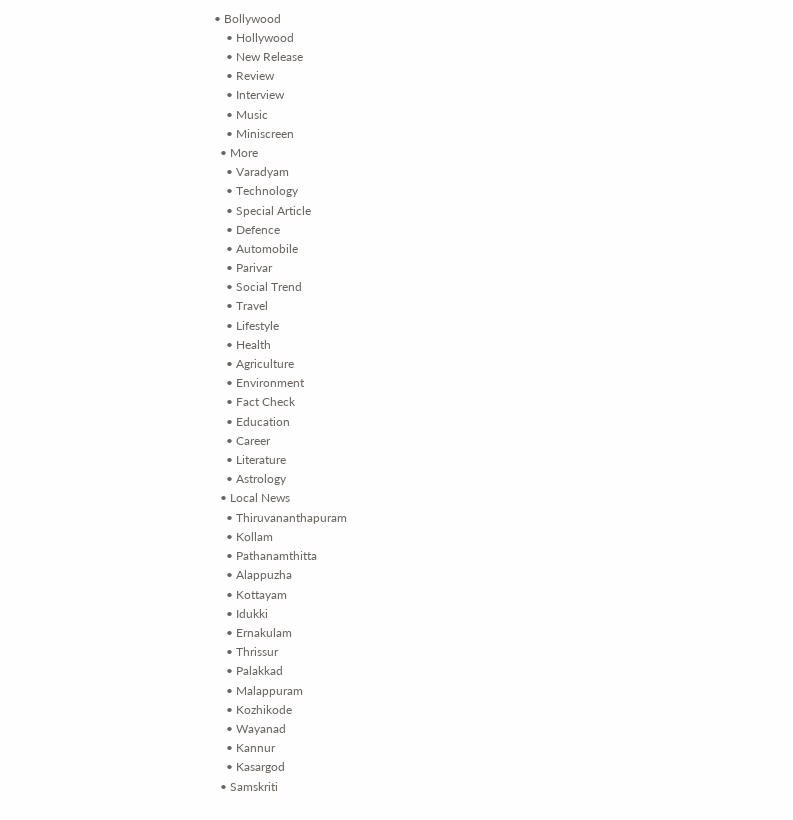• Bollywood
    • Hollywood
    • New Release
    • Review
    • Interview
    • Music
    • Miniscreen
  • More
    • Varadyam
    • Technology
    • Special Article
    • Defence
    • Automobile
    • Parivar
    • Social Trend
    • Travel
    • Lifestyle
    • Health
    • Agriculture
    • Environment
    • Fact Check
    • Education
    • Career
    • Literature
    • Astrology
  • Local News
    • Thiruvananthapuram
    • Kollam
    • Pathanamthitta
    • Alappuzha
    • Kottayam
    • Idukki
    • Ernakulam
    • Thrissur
    • Palakkad
    • Malappuram
    • Kozhikode
    • Wayanad
    • Kannur
    • Kasargod
  • Samskriti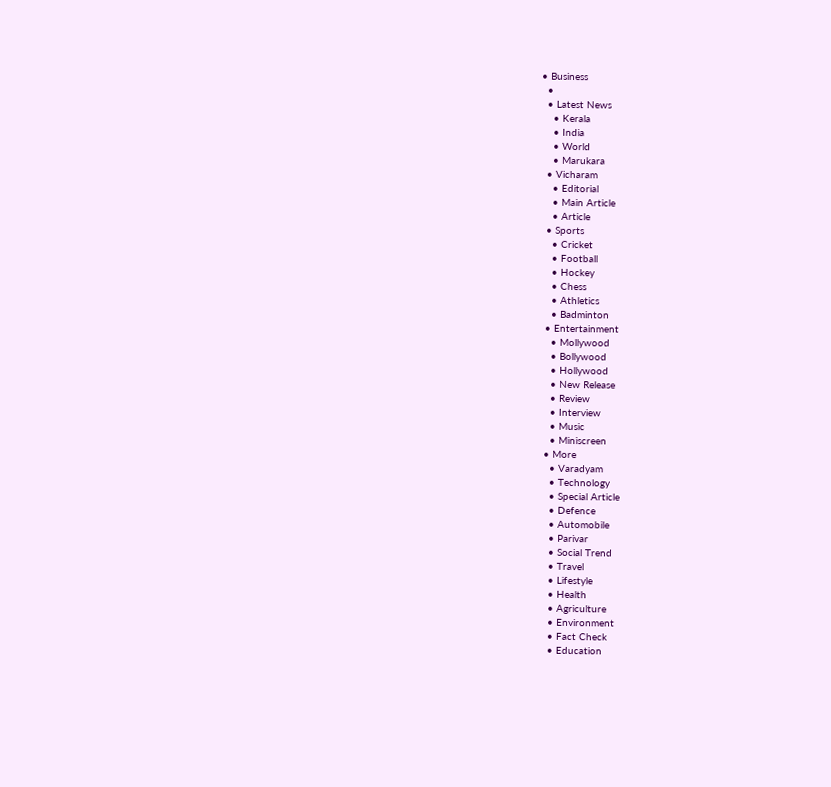• Business
  •
  • Latest News
    • Kerala
    • India
    • World
    • Marukara
  • Vicharam
    • Editorial
    • Main Article
    • Article
  • Sports
    • Cricket
    • Football
    • Hockey
    • Chess
    • Athletics
    • Badminton
  • Entertainment
    • Mollywood
    • Bollywood
    • Hollywood
    • New Release
    • Review
    • Interview
    • Music
    • Miniscreen
  • More
    • Varadyam
    • Technology
    • Special Article
    • Defence
    • Automobile
    • Parivar
    • Social Trend
    • Travel
    • Lifestyle
    • Health
    • Agriculture
    • Environment
    • Fact Check
    • Education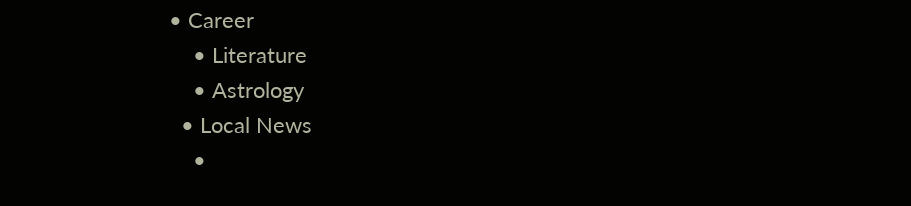• Career
    • Literature
    • Astrology
  • Local News
    •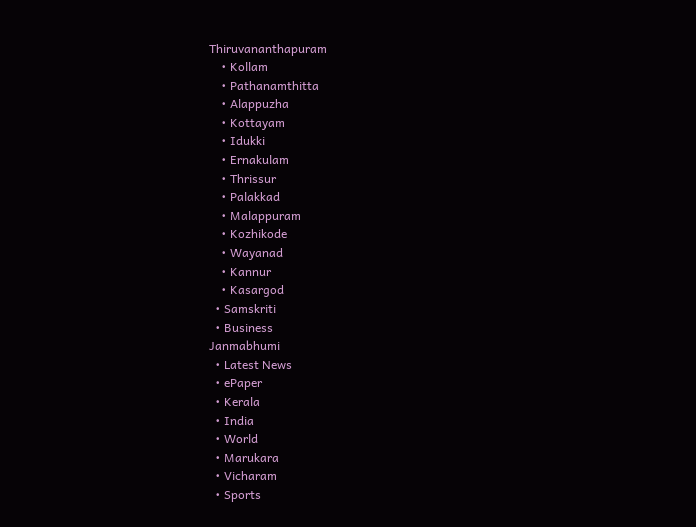Thiruvananthapuram
    • Kollam
    • Pathanamthitta
    • Alappuzha
    • Kottayam
    • Idukki
    • Ernakulam
    • Thrissur
    • Palakkad
    • Malappuram
    • Kozhikode
    • Wayanad
    • Kannur
    • Kasargod
  • Samskriti
  • Business
Janmabhumi
  • Latest News
  • ePaper
  • Kerala
  • India
  • World
  • Marukara
  • Vicharam
  • Sports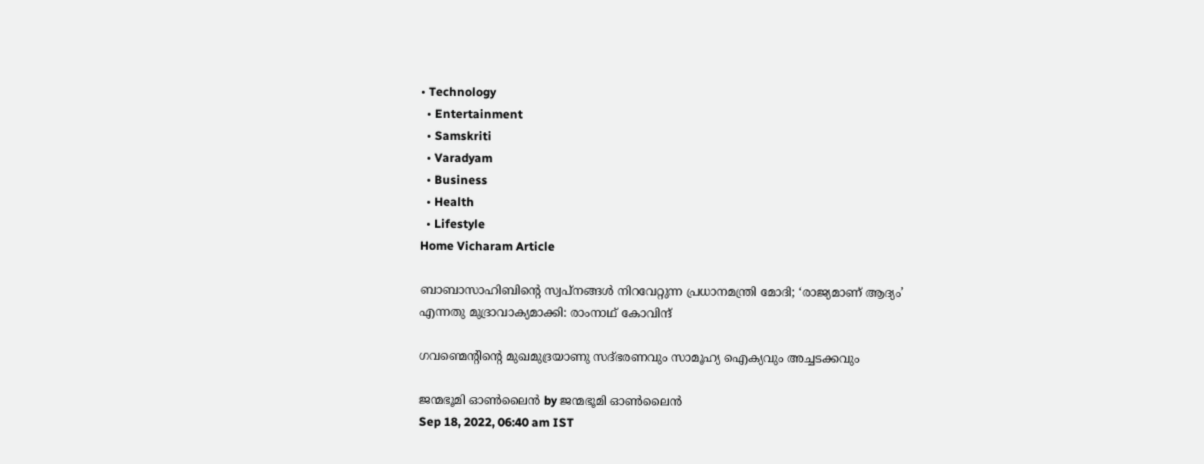• Technology
  • Entertainment
  • Samskriti
  • Varadyam
  • Business
  • Health
  • Lifestyle
Home Vicharam Article

ബാബാസാഹിബിന്റെ സ്വപ്നങ്ങള്‍ നിറവേറ്റുന്ന പ്രധാനമന്ത്രി മോദി; ‘രാജ്യമാണ് ആദ്യം’ എന്നതു മുദ്രാവാക്യമാക്കി: രാംനാഥ് കോവിന്ദ്

ഗവണ്മെന്റിന്റെ മുഖമുദ്രയാണു സദ്ഭരണവും സാമൂഹ്യ ഐക്യവും അച്ചടക്കവും

ജന്മഭൂമി ഓണ്‍ലൈന്‍ by ജന്മഭൂമി ഓണ്‍ലൈന്‍
Sep 18, 2022, 06:40 am IST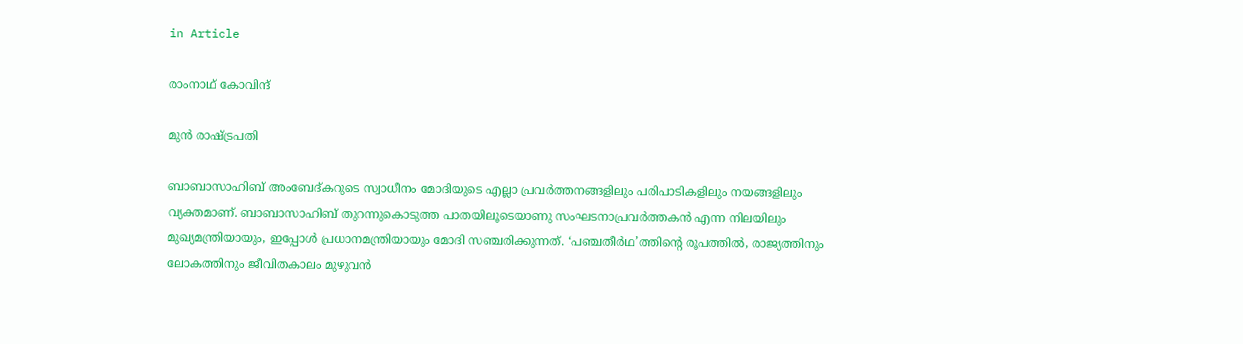in Article

രാംനാഥ് കോവിന്ദ്

മുന്‍ രാഷ്‌ട്രപതി

ബാബാസാഹിബ് അംബേദ്കറുടെ സ്വാധീനം മോദിയുടെ എല്ലാ പ്രവര്‍ത്തനങ്ങളിലും പരിപാടികളിലും നയങ്ങളിലും വ്യക്തമാണ്. ബാബാസാഹിബ് തുറന്നുകൊടുത്ത പാതയിലൂടെയാണു സംഘടനാപ്രവര്‍ത്തകന്‍ എന്ന നിലയിലും മുഖ്യമന്ത്രിയായും, ഇപ്പോള്‍ പ്രധാനമന്ത്രിയായും മോദി സഞ്ചരിക്കുന്നത്. ‘പഞ്ചതീര്‍ഥ’ത്തിന്റെ രൂപത്തില്‍, രാജ്യത്തിനും ലോകത്തിനും ജീവിതകാലം മുഴുവന്‍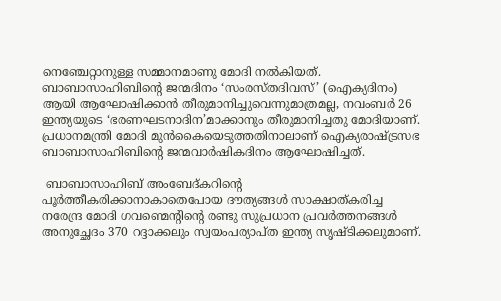നെഞ്ചേറ്റാനുള്ള സമ്മാനമാണു മോദി നല്‍കിയത്. ബാബാസാഹിബിന്റെ ജന്മദിനം ‘സംരസ്തദിവസ്’ (ഐക്യദിനം) ആയി ആഘോഷിക്കാന്‍ തീരുമാനിച്ചുവെന്നുമാത്രമല്ല, നവംബര്‍ 26 ഇന്ത്യയുടെ ‘ഭരണഘടനാദിന’മാക്കാനും തീരുമാനിച്ചതു മോദിയാണ്. പ്രധാനമന്ത്രി മോദി മുന്‍കൈയെടുത്തതിനാലാണ് ഐക്യരാഷ്‌ട്രസഭ ബാബാസാഹിബിന്റെ ജന്മവാര്‍ഷികദിനം ആഘോഷിച്ചത്.

 ബാബാസാഹിബ് അംബേദ്കറിന്റെ പൂര്‍ത്തീകരിക്കാനാകാതെപോയ ദൗത്യങ്ങള്‍ സാക്ഷാത്കരിച്ച നരേന്ദ്ര മോദി ഗവണ്മെന്റിന്റെ രണ്ടു സുപ്രധാന പ്രവര്‍ത്തനങ്ങള്‍ അനുച്ഛേദം 370 റദ്ദാക്കലും സ്വയംപര്യാപ്ത ഇന്ത്യ സൃഷ്ടിക്കലുമാണ്.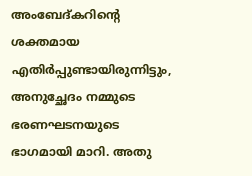അംബേദ്കറിന്റെ ശക്തമായ എതിര്‍പ്പുണ്ടായിരുന്നിട്ടും, അനുച്ഛേദം നമ്മുടെ ഭരണഘടനയുടെ ഭാഗമായി മാറി. അതു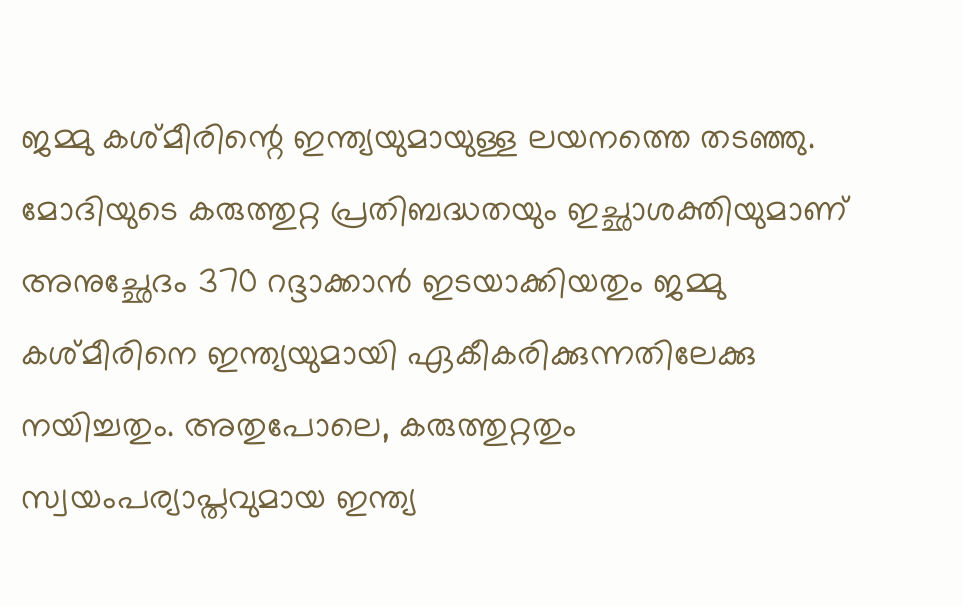ജമ്മു കശ്മീരിന്റെ ഇന്ത്യയുമായുള്ള ലയനത്തെ തടഞ്ഞു. മോദിയുടെ കരുത്തുറ്റ പ്രതിബദ്ധതയും ഇച്ഛാശക്തിയുമാണ് അനുച്ഛേദം 370 റദ്ദാക്കാന്‍ ഇടയാക്കിയതും ജമ്മു കശ്മീരിനെ ഇന്ത്യയുമായി ഏകീകരിക്കുന്നതിലേക്കു നയിച്ചതും. അതുപോലെ, കരുത്തുറ്റതും സ്വയംപര്യാപ്തവുമായ ഇന്ത്യ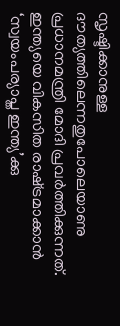സൃഷ്ടിക്കാനുള്ള ദൗത്യത്തിലെന്നതുപോലെയാണു പ്രധാനമന്ത്രി മോദി പ്രവര്‍ത്തിക്കുന്നത്. ഇന്ത്യയെ വികസിത രാഷ്‌ട്രമാക്കാന്‍ ‘സ്വയംപര്യാപ്ത ഇന്ത്യ’ക്കു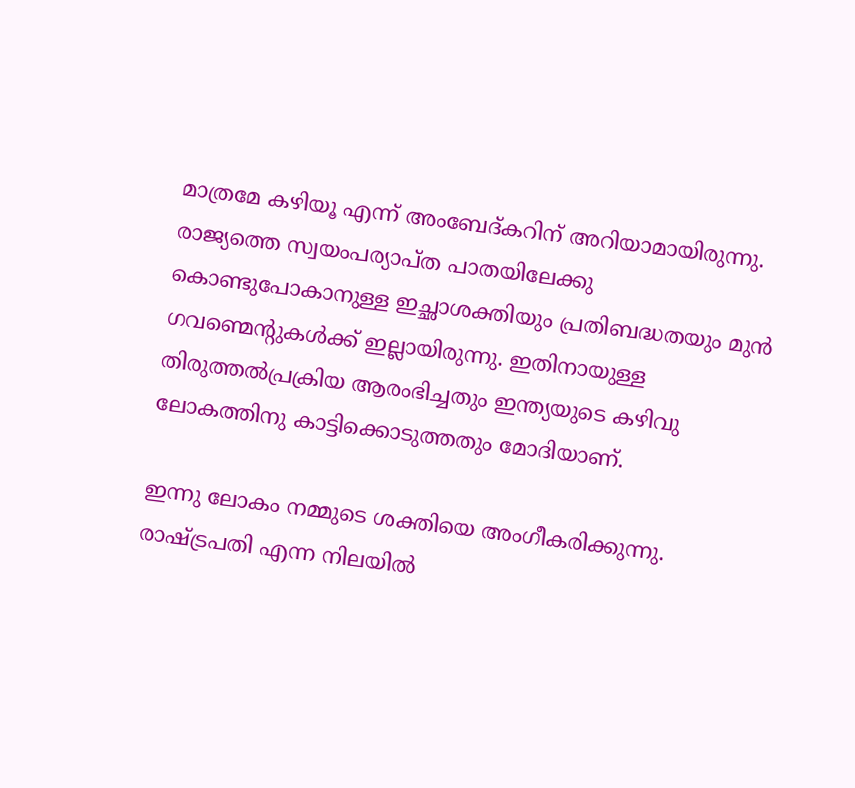മാത്രമേ കഴിയൂ എന്ന് അംബേദ്കറിന് അറിയാമായിരുന്നു. രാജ്യത്തെ സ്വയംപര്യാപ്ത പാതയിലേക്കു കൊണ്ടുപോകാനുള്ള ഇച്ഛാശക്തിയും പ്രതിബദ്ധതയും മുന്‍ ഗവണ്മെന്റുകള്‍ക്ക് ഇല്ലായിരുന്നു. ഇതിനായുള്ള തിരുത്തല്‍പ്രക്രിയ ആരംഭിച്ചതും ഇന്ത്യയുടെ കഴിവു ലോകത്തിനു കാട്ടിക്കൊടുത്തതും മോദിയാണ്.

ഇന്നു ലോകം നമ്മുടെ ശക്തിയെ അംഗീകരിക്കുന്നു. രാഷ്‌ട്രപതി എന്ന നിലയില്‍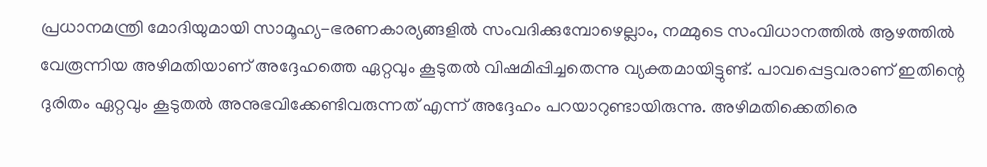പ്രധാനമന്ത്രി മോദിയുമായി സാമൂഹ്യ-ഭരണകാര്യങ്ങളില്‍ സംവദിക്കുമ്പോഴെല്ലാം, നമ്മുടെ സംവിധാനത്തില്‍ ആഴത്തില്‍ വേരൂന്നിയ അഴിമതിയാണ് അദ്ദേഹത്തെ ഏറ്റവും കൂടുതല്‍ വിഷമിപ്പിച്ചതെന്നു വ്യക്തമായിട്ടുണ്ട്. പാവപ്പെട്ടവരാണ് ഇതിന്റെ ദുരിതം ഏറ്റവും കൂടുതല്‍ അനുഭവിക്കേണ്ടിവരുന്നത് എന്ന് അദ്ദേഹം പറയാറുണ്ടായിരുന്നു. അഴിമതിക്കെതിരെ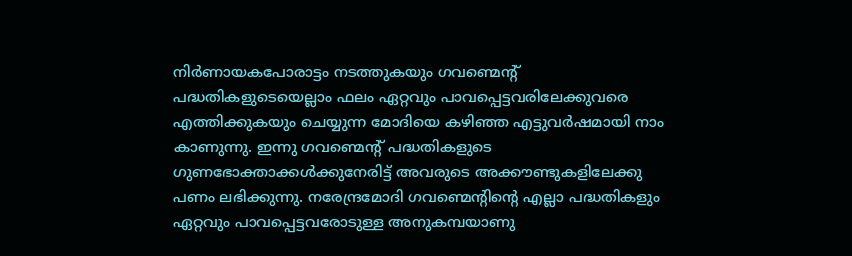നിര്‍ണായകപോരാട്ടം നടത്തുകയും ഗവണ്മെന്റ് പദ്ധതികളുടെയെല്ലാം ഫലം ഏറ്റവും പാവപ്പെട്ടവരിലേക്കുവരെ എത്തിക്കുകയും ചെയ്യുന്ന മോദിയെ കഴിഞ്ഞ എട്ടുവര്‍ഷമായി നാം കാണുന്നു. ഇന്നു ഗവണ്മെന്റ് പദ്ധതികളുടെ ഗുണഭോക്താക്കള്‍ക്കുനേരിട്ട് അവരുടെ അക്കൗണ്ടുകളിലേക്കു പണം ലഭിക്കുന്നു. നരേന്ദ്രമോദി ഗവണ്മെന്റിന്റെ എല്ലാ പദ്ധതികളും ഏറ്റവും പാവപ്പെട്ടവരോടുള്ള അനുകമ്പയാണു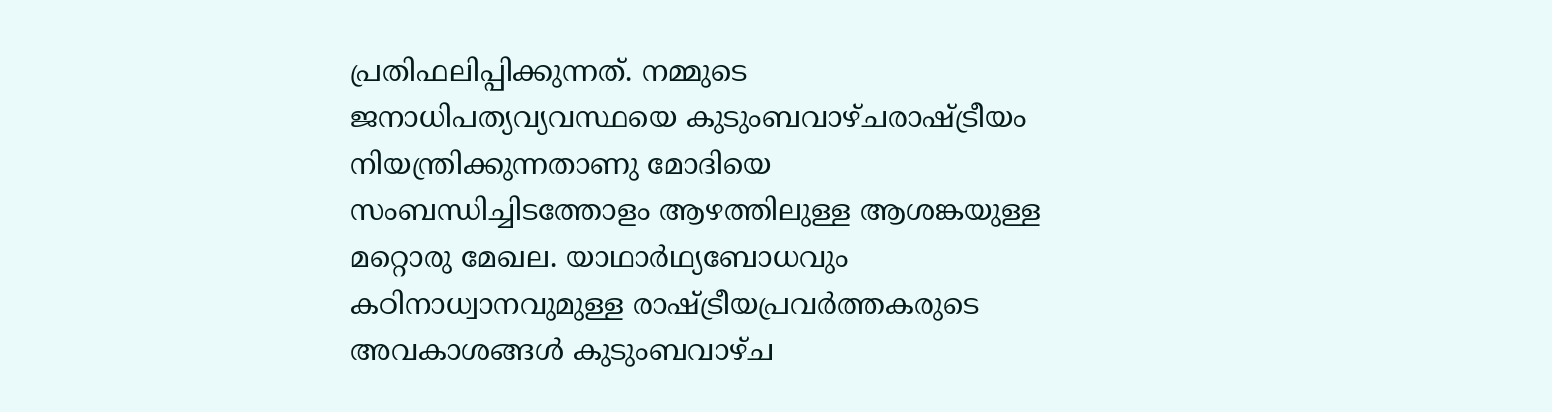പ്രതിഫലിപ്പിക്കുന്നത്. നമ്മുടെ ജനാധിപത്യവ്യവസ്ഥയെ കുടുംബവാഴ്ചരാഷ്‌ട്രീയം നിയന്ത്രിക്കുന്നതാണു മോദിയെ സംബന്ധിച്ചിടത്തോളം ആഴത്തിലുള്ള ആശങ്കയുള്ള മറ്റൊരു മേഖല. യാഥാര്‍ഥ്യബോധവും കഠിനാധ്വാനവുമുള്ള രാഷ്‌ട്രീയപ്രവര്‍ത്തകരുടെ അവകാശങ്ങള്‍ കുടുംബവാഴ്ച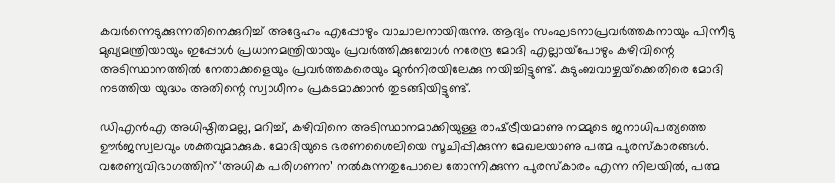കവര്‍ന്നെടുക്കുന്നതിനെക്കുറിച്ച് അദ്ദേഹം എപ്പോഴും വാചാലനായിരുന്നു. ആദ്യം സംഘടനാപ്രവര്‍ത്തകനായും പിന്നീടു മുഖ്യമന്ത്രിയായും ഇപ്പോള്‍ പ്രധാനമന്ത്രിയായും പ്രവര്‍ത്തിക്കുമ്പോള്‍ നരേന്ദ്ര മോദി എല്ലായ്‌പോഴും കഴിവിന്റെ  അടിസ്ഥാനത്തില്‍ നേതാക്കളെയും പ്രവര്‍ത്തകരെയും മുന്‍നിരയിലേക്കു നയിച്ചിട്ടുണ്ട്. കുടുംബവാഴ്ചയ്‌ക്കെതിരെ മോദി നടത്തിയ യുദ്ധം അതിന്റെ സ്വാധീനം പ്രകടമാക്കാന്‍ തുടങ്ങിയിട്ടുണ്ട്.

ഡിഎന്‍എ അധിഷ്ഠിതമല്ല, മറിച്ച്, കഴിവിനെ അടിസ്ഥാനമാക്കിയുള്ള രാഷ്‌ട്രീയമാണു നമ്മുടെ ജനാധിപത്യത്തെ ഊര്‍ജസ്വലവും ശക്തവുമാക്കുക. മോദിയുടെ ഭരണശൈലിയെ സൂചിപ്പിക്കുന്ന മേഖലയാണു പത്മ പുരസ്‌കാരങ്ങള്‍. വരേണ്യവിഭാഗത്തിന് ‘അധിക പരിഗണന’ നല്‍കുന്നതുപോലെ തോന്നിക്കുന്ന പുരസ്‌കാരം എന്ന നിലയില്‍, പത്മ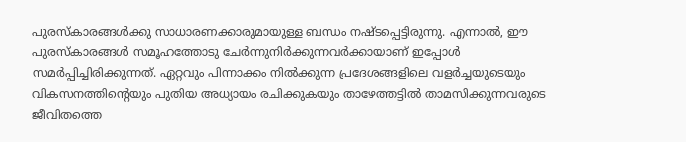പുരസ്‌കാരങ്ങള്‍ക്കു സാധാരണക്കാരുമായുള്ള ബന്ധം നഷ്ടപ്പെട്ടിരുന്നു. എന്നാല്‍, ഈ പുരസ്‌കാരങ്ങള്‍ സമൂഹത്തോടു ചേര്‍ന്നുനിര്‍ക്കുന്നവര്‍ക്കായാണ് ഇപ്പോള്‍ സമര്‍പ്പിച്ചിരിക്കുന്നത്. ഏറ്റവും പിന്നാക്കം നില്‍ക്കുന്ന പ്രദേശങ്ങളിലെ വളര്‍ച്ചയുടെയും വികസനത്തിന്റെയും പുതിയ അധ്യായം രചിക്കുകയും താഴേത്തട്ടില്‍ താമസിക്കുന്നവരുടെ ജീവിതത്തെ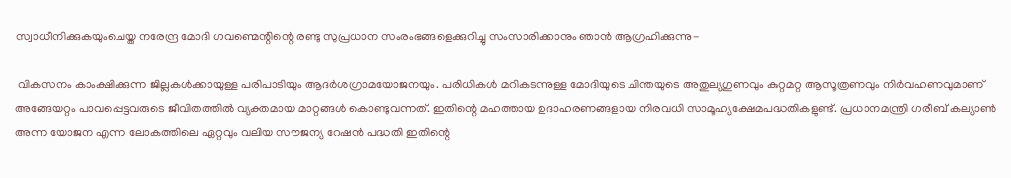സ്വാധീനിക്കുകയുംചെയ്ത നരേന്ദ്ര മോദി ഗവണ്മെന്റിന്റെ രണ്ടു സുപ്രധാന സംരംഭങ്ങളെക്കുറിച്ചു സംസാരിക്കാനും ഞാന്‍ ആഗ്രഹിക്കുന്നു-

 വികസനം കാംക്ഷിക്കുന്ന ജില്ലകള്‍ക്കായുള്ള പരിപാടിയും ആദര്‍ശഗ്രാമയോജനയും. പരിധികള്‍ മറികടന്നുള്ള മോദിയുടെ ചിന്തയുടെ അതുല്യഗുണവും കുറ്റമറ്റ ആസൂത്രണവും നിര്‍വഹണവുമാണ് അങ്ങേയറ്റം പാവപ്പെട്ടവരുടെ ജീവിതത്തില്‍ വ്യക്തമായ മാറ്റങ്ങള്‍ കൊണ്ടുവന്നത്. ഇതിന്റെ മഹത്തായ ഉദാഹരണങ്ങളായ നിരവധി സാമൂഹ്യക്ഷേമപദ്ധതികളുണ്ട്. പ്രധാനമന്ത്രി ഗരീബ് കല്യാണ്‍ അന്ന യോജന എന്ന ലോകത്തിലെ ഏറ്റവും വലിയ സൗജന്യ റേഷന്‍ പദ്ധതി ഇതിന്റെ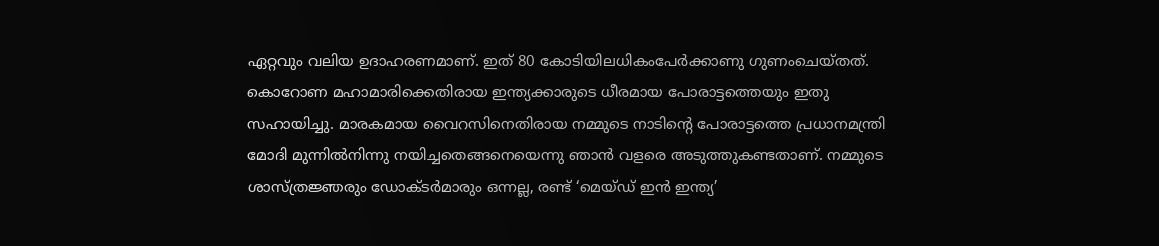ഏറ്റവും വലിയ ഉദാഹരണമാണ്. ഇത് 80 കോടിയിലധികംപേര്‍ക്കാണു ഗുണംചെയ്തത്. കൊറോണ മഹാമാരിക്കെതിരായ ഇന്ത്യക്കാരുടെ ധീരമായ പോരാട്ടത്തെയും ഇതു സഹായിച്ചു. മാരകമായ വൈറസിനെതിരായ നമ്മുടെ നാടിന്റെ പോരാട്ടത്തെ പ്രധാനമന്ത്രി മോദി മുന്നില്‍നിന്നു നയിച്ചതെങ്ങനെയെന്നു ഞാന്‍ വളരെ അടുത്തുകണ്ടതാണ്. നമ്മുടെ ശാസ്ത്രജ്ഞരും ഡോക്ടര്‍മാരും ഒന്നല്ല, രണ്ട് ‘മെയ്ഡ് ഇന്‍ ഇന്ത്യ’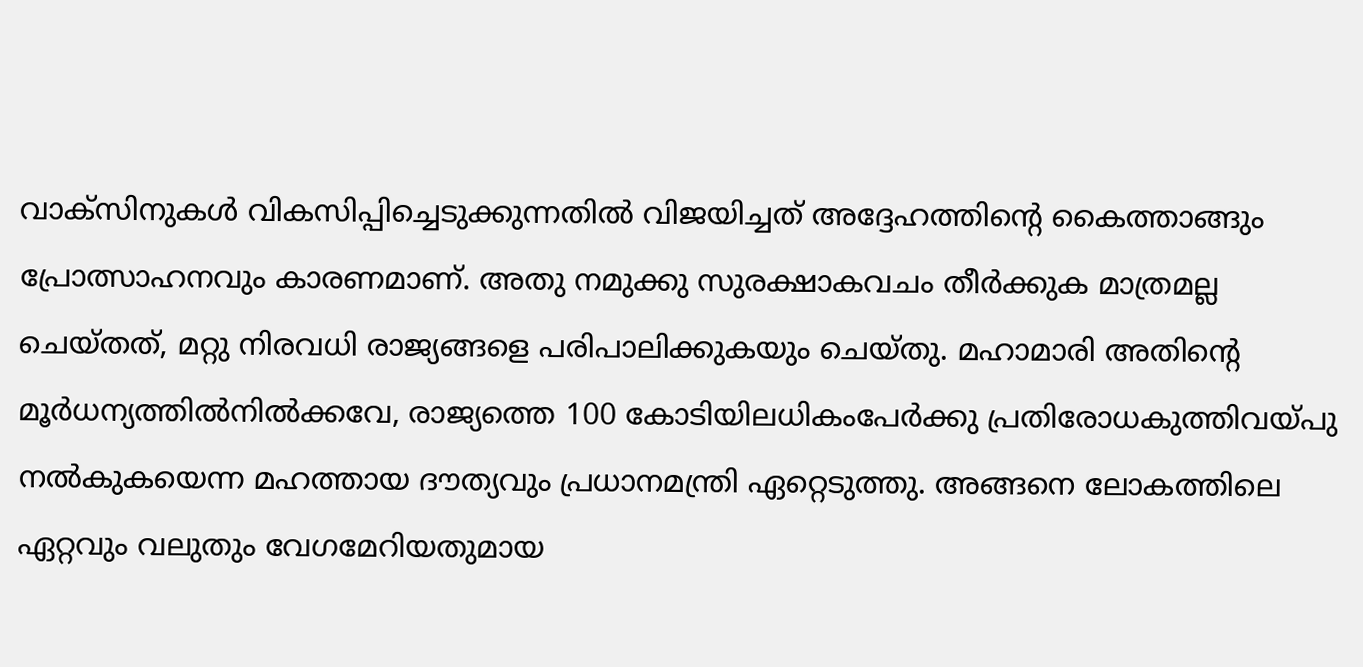വാക്‌സിനുകള്‍ വികസിപ്പിച്ചെടുക്കുന്നതില്‍ വിജയിച്ചത് അദ്ദേഹത്തിന്റെ കൈത്താങ്ങും പ്രോത്സാഹനവും കാരണമാണ്. അതു നമുക്കു സുരക്ഷാകവചം തീര്‍ക്കുക മാത്രമല്ല ചെയ്തത്, മറ്റു നിരവധി രാജ്യങ്ങളെ പരിപാലിക്കുകയും ചെയ്തു. മഹാമാരി അതിന്റെ മൂര്‍ധന്യത്തില്‍നില്‍ക്കവേ, രാജ്യത്തെ 100 കോടിയിലധികംപേര്‍ക്കു പ്രതിരോധകുത്തിവയ്‌പു നല്‍കുകയെന്ന മഹത്തായ ദൗത്യവും പ്രധാനമന്ത്രി ഏറ്റെടുത്തു. അങ്ങനെ ലോകത്തിലെ ഏറ്റവും വലുതും വേഗമേറിയതുമായ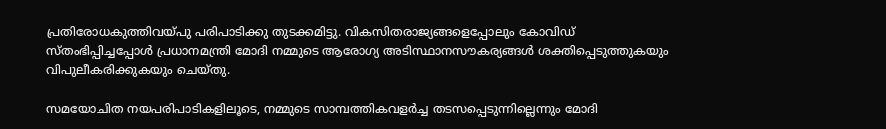പ്രതിരോധകുത്തിവയ്‌പു പരിപാടിക്കു തുടക്കമിട്ടു. വികസിതരാജ്യങ്ങളെപ്പോലും കോവിഡ് സ്തംഭിപ്പിച്ചപ്പോള്‍ പ്രധാനമന്ത്രി മോദി നമ്മുടെ ആരോഗ്യ അടിസ്ഥാനസൗകര്യങ്ങള്‍ ശക്തിപ്പെടുത്തുകയും വിപുലീകരിക്കുകയും ചെയ്തു.

സമയോചിത നയപരിപാടികളിലൂടെ, നമ്മുടെ സാമ്പത്തികവളര്‍ച്ച തടസപ്പെടുന്നില്ലെന്നും മോദി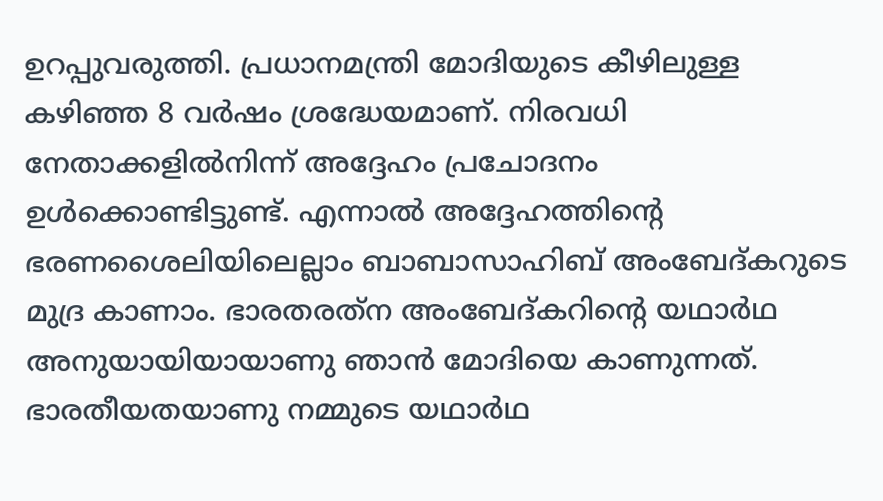ഉറപ്പുവരുത്തി. പ്രധാനമന്ത്രി മോദിയുടെ കീഴിലുള്ള കഴിഞ്ഞ 8 വര്‍ഷം ശ്രദ്ധേയമാണ്. നിരവധി നേതാക്കളില്‍നിന്ന് അദ്ദേഹം പ്രചോദനം ഉള്‍ക്കൊണ്ടിട്ടുണ്ട്. എന്നാല്‍ അദ്ദേഹത്തിന്റെ ഭരണശൈലിയിലെല്ലാം ബാബാസാഹിബ് അംബേദ്കറുടെ മുദ്ര കാണാം. ഭാരതരത്‌ന അംബേദ്കറിന്റെ യഥാര്‍ഥ അനുയായിയായാണു ഞാന്‍ മോദിയെ കാണുന്നത്. ഭാരതീയതയാണു നമ്മുടെ യഥാര്‍ഥ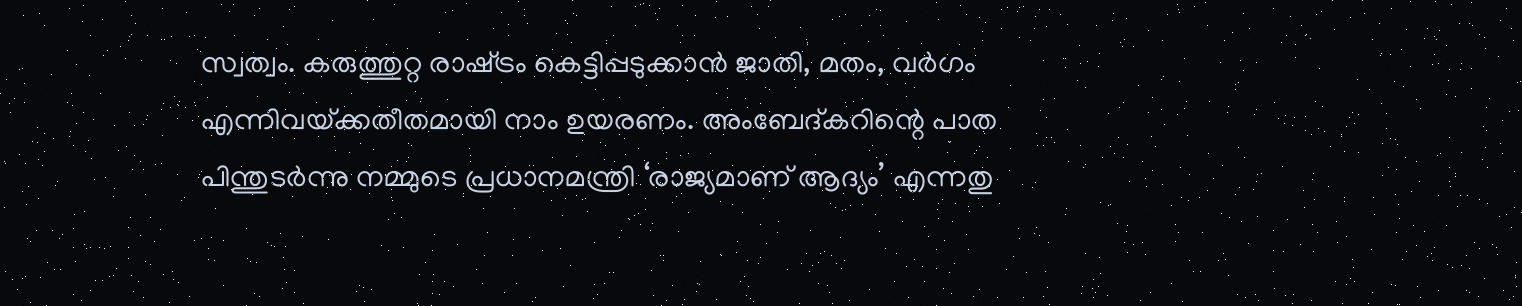സ്വത്വം. കരുത്തുറ്റ രാഷ്‌ട്രം കെട്ടിപ്പടുക്കാന്‍ ജാതി, മതം, വര്‍ഗം എന്നിവയ്‌ക്കതീതമായി നാം ഉയരണം. അംബേദ്കറിന്റെ പാത പിന്തുടര്‍ന്നു നമ്മുടെ പ്രധാനമന്ത്രി ‘രാജ്യമാണ് ആദ്യം’ എന്നതു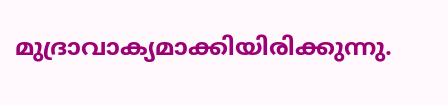മുദ്രാവാക്യമാക്കിയിരിക്കുന്നു.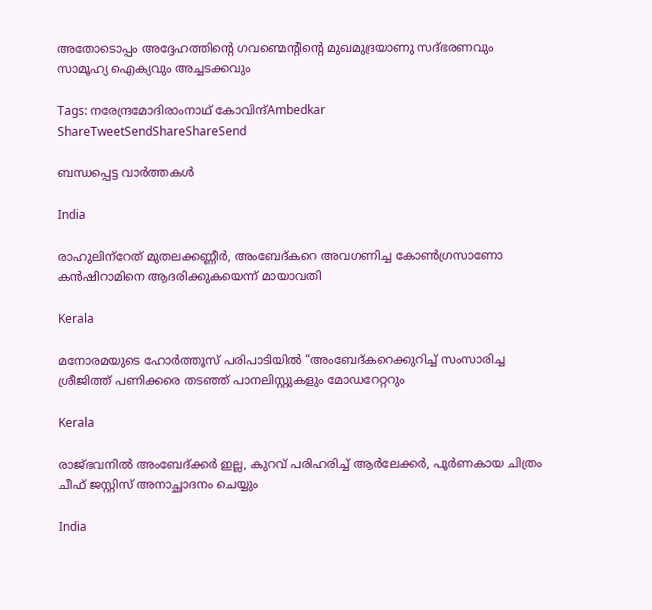അതോടൊപ്പം അദ്ദേഹത്തിന്റെ ഗവണ്മെന്റിന്റെ മുഖമുദ്രയാണു സദ്ഭരണവും സാമൂഹ്യ ഐക്യവും അച്ചടക്കവും

Tags: നരേന്ദ്രമോദിരാംനാഥ് കോവിന്ദ്Ambedkar
ShareTweetSendShareShareSend

ബന്ധപ്പെട്ട വാര്‍ത്തകള്‍

India

രാഹുലിന്‌റേത് മുതലക്കണ്ണീര്‍, അംബേദ്കറെ അവഗണിച്ച കോണ്‍ഗ്രസാണോ കന്‍ഷിറാമിനെ ആദരിക്കുകയെന്ന് മായാവതി

Kerala

മനോരമയുടെ ഹോർത്തൂസ് പരിപാടിയിൽ “അംബേദ്കറെക്കുറിച്ച് സംസാരിച്ച ശ്രീജിത്ത് പണിക്കരെ തടഞ്ഞ് പാനലിസ്റ്റുകളും മോഡറേറ്ററും

Kerala

രാജ്ഭവനില്‍ അംബേദ്ക്കര്‍ ഇല്ല, കുറവ് പരിഹരിച്ച് ആര്‍ലേക്കര്‍, പൂര്‍ണകായ ചിത്രം ചീഫ് ജസ്റ്റിസ് അനാച്ഛാദനം ചെയ്യും

India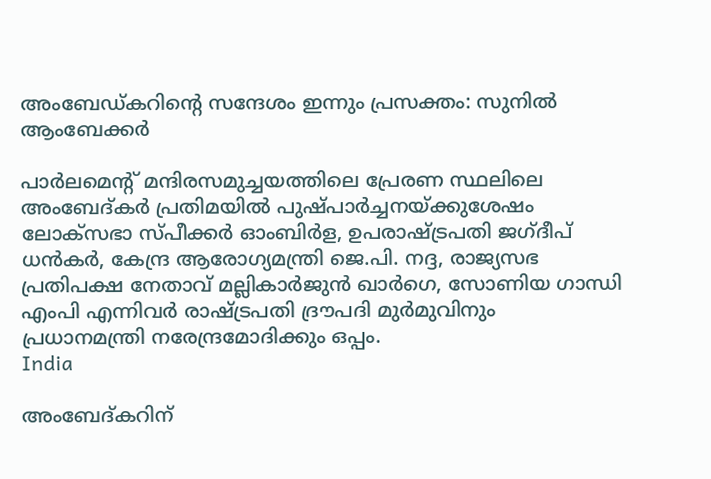അംബേഡ്കറിന്റെ സന്ദേശം ഇന്നും പ്രസക്തം: സുനില്‍ ആംബേക്കർ

പാര്‍ലമെന്റ് മന്ദിരസമുച്ചയത്തിലെ പ്രേരണ സ്ഥലിലെ അംബേദ്കര്‍ പ്രതിമയില്‍ പുഷ്പാര്‍ച്ചനയ്ക്കുശേഷം ലോക്സഭാ സ്പീക്കര്‍ ഓംബിര്‍ള, ഉപരാഷ്ട്രപതി ജഗ്ദീപ് ധന്‍കര്‍, കേന്ദ്ര ആരോഗ്യമന്ത്രി ജെ.പി. നദ്ദ, രാജ്യസഭ പ്രതിപക്ഷ നേതാവ് മല്ലികാര്‍ജുന്‍ ഖാര്‍ഗെ, സോണിയ ഗാന്ധി എംപി എന്നിവര്‍ രാഷ്ട്രപതി ദ്രൗപദി മുര്‍മുവിനും പ്രധാനമന്ത്രി നരേന്ദ്രമോദിക്കും ഒപ്പം.
India

അംബേദ്കറിന്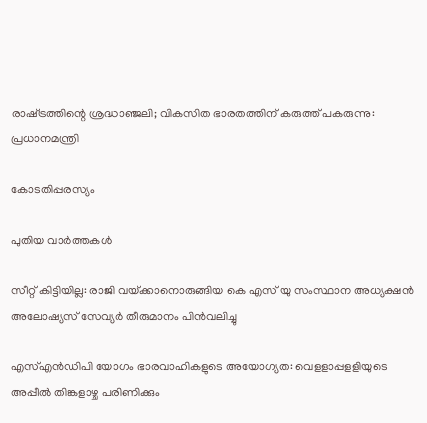രാഷ്‌ട്രത്തിന്റെ ശ്രദ്ധാഞ്ജലി; വികസിത ഭാരതത്തിന് കരുത്ത് പകരുന്നു: പ്രധാനമന്ത്രി

കോടതിപ്പരസ്യം

പുതിയ വാര്‍ത്തകള്‍

സീറ്റ് കിട്ടിയില്ല: രാജി വയ്‌ക്കാനൊരുങ്ങിയ കെ എസ് യു സംസ്ഥാന അധ്യക്ഷന്‍ അലോഷ്യസ് സേവ്യര്‍ തീരുമാനം പിന്‍വലിച്ചു

എസ്എന്‍ഡിപി യോഗം ഭാരവാഹികളുടെ അയോഗ്യത: വെളളാപ്പളളിയുടെ അപ്പീല്‍ തിങ്കളാഴ്ച പരിണിക്കും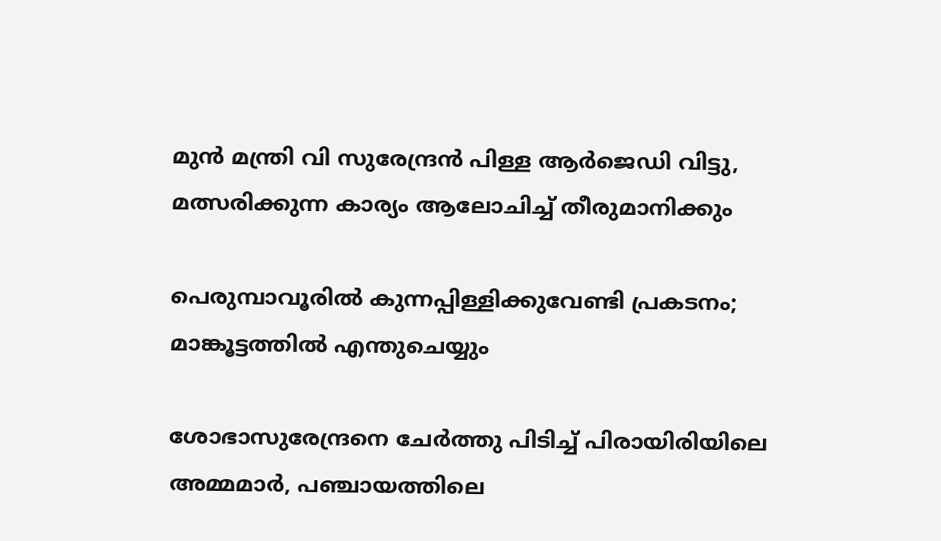മുന്‍ മന്ത്രി വി സുരേന്ദ്രന്‍ പിള്ള ആര്‍ജെഡി വിട്ടു, മത്സരിക്കുന്ന കാര്യം ആലോചിച്ച് തീരുമാനിക്കും

പെരുമ്പാവൂരിൽ കുന്നപ്പിള്ളിക്കുവേണ്ടി പ്രകടനം; മാങ്കൂട്ടത്തിൽ എന്തുചെയ്യും

ശോഭാസുരേന്ദ്രനെ ചേര്‍ത്തു പിടിച്ച് പിരായിരിയിലെ അമ്മമാര്‍, പഞ്ചായത്തിലെ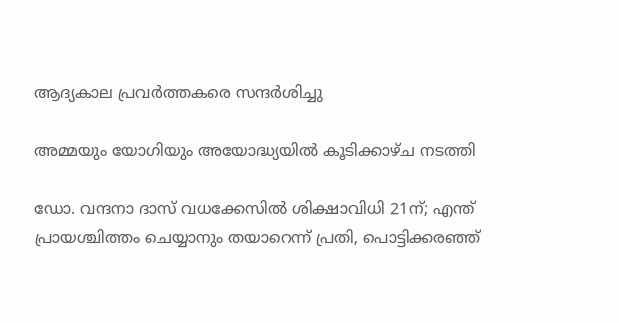ആദ്യകാല പ്രവര്‍ത്തകരെ സന്ദര്‍ശിച്ചു

അമ്മയും യോഗിയും അയോദ്ധ്യയിൽ കൂടിക്കാഴ്ച നടത്തി

ഡോ. വന്ദനാ ദാസ് വധക്കേസിൽ ശിക്ഷാവിധി 21ന്; എന്ത് പ്രായശ്ചിത്തം ചെയ്യാനും തയാറെന്ന് പ്രതി, പൊട്ടിക്കരഞ്ഞ്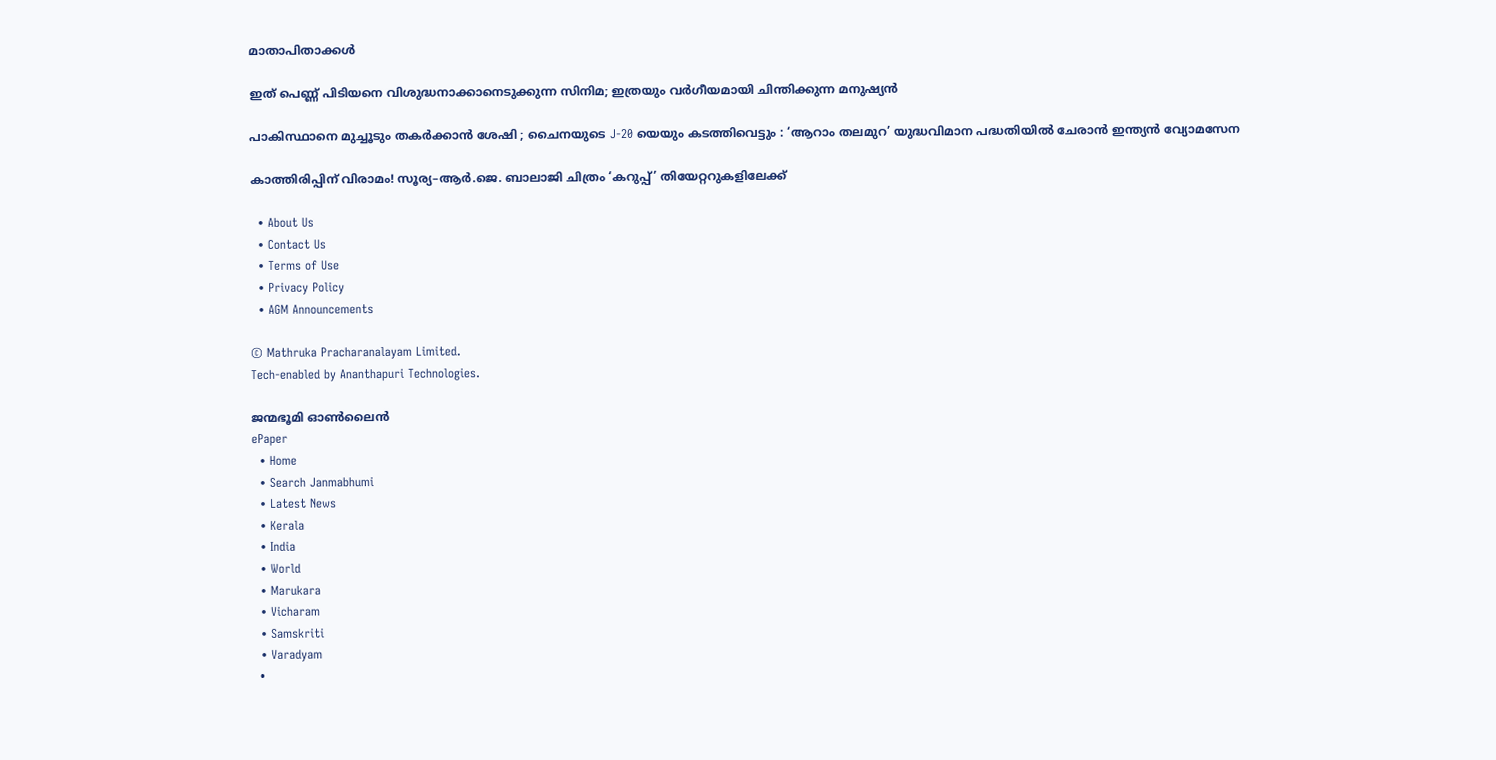മാതാപിതാക്കൾ

ഇത് പെണ്ണ് പിടിയനെ വിശുദ്ധനാക്കാനെടുക്കുന്ന സിനിമ; ഇത്രയും വർഗീയമായി ചിന്തിക്കുന്ന മനുഷ്യൻ

പാകിസ്ഥാനെ മുച്ചൂടും തകർക്കാൻ ശേഷി ; ചൈനയുടെ J-20 യെയും കടത്തിവെട്ടും : ‘ആറാം തലമുറ’ യുദ്ധവിമാന പദ്ധതിയിൽ ചേരാൻ ഇന്ത്യൻ വ്യോമസേന

കാത്തിരിപ്പിന് വിരാമം! സൂര്യ–ആർ.ജെ. ബാലാജി ചിത്രം ‘കറുപ്പ്’ തിയേറ്ററുകളിലേക്ക്

  • About Us
  • Contact Us
  • Terms of Use
  • Privacy Policy
  • AGM Announcements

© Mathruka Pracharanalayam Limited.
Tech-enabled by Ananthapuri Technologies.

ജന്മഭൂമി ഓണ്‍ലൈന്‍
ePaper
  • Home
  • Search Janmabhumi
  • Latest News
  • Kerala
  • India
  • World
  • Marukara
  • Vicharam
  • Samskriti
  • Varadyam
  •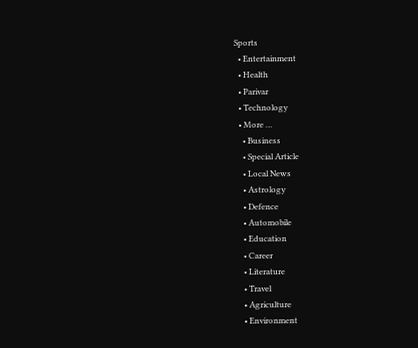Sports
  • Entertainment
  • Health
  • Parivar
  • Technology
  • More …
    • Business
    • Special Article
    • Local News
    • Astrology
    • Defence
    • Automobile
    • Education
    • Career
    • Literature
    • Travel
    • Agriculture
    • Environment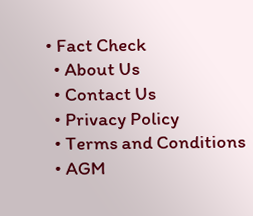• Fact Check
  • About Us
  • Contact Us
  • Privacy Policy
  • Terms and Conditions
  • AGM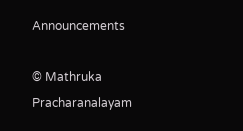Announcements

© Mathruka Pracharanalayam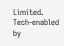Limited.
Tech-enabled by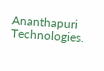Ananthapuri Technologies.